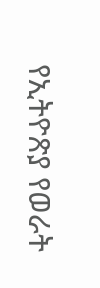የኢትዮጽያ የወራት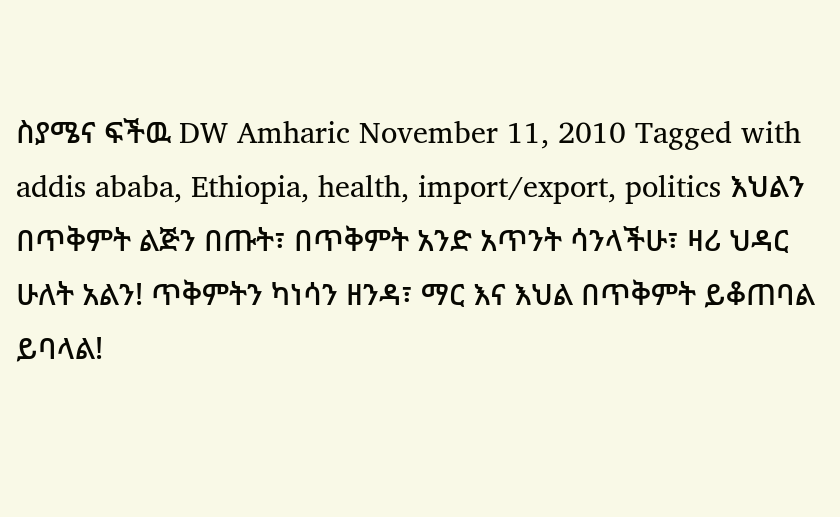ስያሜና ፍችዉ DW Amharic November 11, 2010 Tagged with addis ababa, Ethiopia, health, import/export, politics እህልን በጥቅምት ልጅን በጡት፣ በጥቅምት አንድ አጥንት ሳንላችሁ፣ ዛሪ ህዳር ሁለት አልን! ጥቅምትን ካነሳን ዘንዳ፣ ማር እና እህል በጥቅምት ይቆጠባል ይባላል!